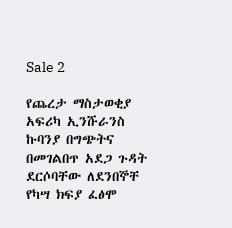Sale 2

የጨረታ ማስታወቂያ
አፍሪካ ኢንሹራንስ ኩባንያ በግጭትና በመገልበጥ አደጋ ጉዳት ደርሶባቸው ለደንበኞቸ የካሣ ክፍያ ፈፅሞ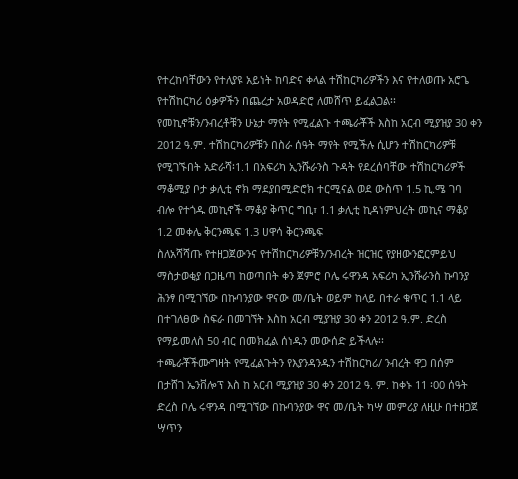የተረከባቸውን የተለያዩ አይነት ከባድና ቀላል ተሽከርካሪዎችን እና የተለወጡ አሮጌ የተሽከርካሪ ዕቃዎችን በጨረታ አወዳድሮ ለመሸጥ ይፈልጋል፡፡
የመኪኖቹን/ንብረቶቹን ሁኔታ ማየት የሚፈልጉ ተጫራቾች እስከ አርብ ሚያዝያ 30 ቀን 2012 ዓ.ም. ተሽከርካሪዎቹን በስራ ሰዓት ማየት የሚችሉ ሲሆን ተሽከርካሪዎቹ የሚገኙበት አድራሻ፡1.1 በአፍሪካ ኢንሹራንስ ጉዳት የደረሰባቸው ተሽከርካሪዎች ማቆሚያ ቦታ ቃሊቲ ኖክ ማደያበሚድሮክ ተርሚናል ወደ ውስጥ 1.5 ኪ.ሜ ገባ ብሎ የተጎዱ መኪኖች ማቆያ ቅጥር ግቢ፣ 1.1 ቃሊቲ ኪዳነምህረት መኪና ማቆያ 1.2 መቀሌ ቅርንጫፍ 1.3 ሀዋሳ ቅርንጫፍ
ስለአሻሻጡ የተዘጋጀውንና የተሽከርካሪዎቹን/ንብረት ዝርዝር የያዘውንፎርምይህ ማስታወቂያ በጋዜጣ ከወጣበት ቀን ጀምሮ ቦሌ ሩዋንዳ አፍሪካ ኢንሹራንስ ኩባንያ ሕንፃ በሚገኘው በኩባንያው ዋናው መ/ቤት ወይም ከላይ በተራ ቁጥር 1.1 ላይ በተገለፀው ስፍራ በመገኘት እስከ አርብ ሚያዝያ 30 ቀን 2012 ዓ.ም. ድረስ የማይመለስ 50 ብር በመክፈል ሰነዱን መውሰድ ይችላሉ፡፡
ተጫራቾችሙግዛት የሚፈልጉትን የእያንዳንዱን ተሽከርካሪ/ ንብረት ዋጋ በሰም በታሸገ ኤንቨሎፕ እስ ከ አርብ ሚያዝያ 30 ቀን 2012 ዓ. ም. ከቀኑ 11 ፡00 ሰዓት ድረስ ቦሌ ሩዋንዳ በሚገኘው በኩባንያው ዋና መ/ቤት ካሣ መምሪያ ለዚሁ በተዘጋጀ ሣጥን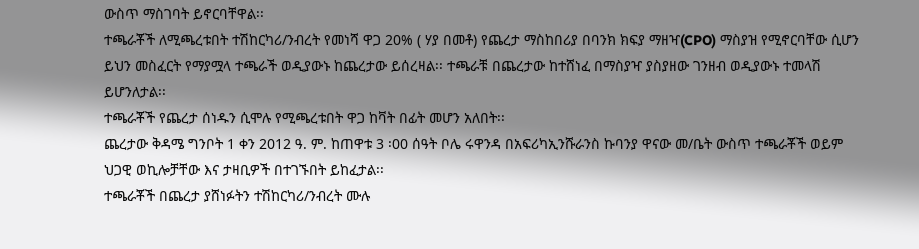ውስጥ ማስገባት ይኖርባቸዋል፡፡
ተጫራቾች ለሚጫረቱበት ተሽከርካሪ/ንብረት የመነሻ ዋጋ 20% ( ሃያ በመቶ) የጨረታ ማስከበሪያ በባንክ ክፍያ ማዘዣ(CPO) ማስያዝ የሚኖርባቸው ሲሆን ይህን መስፈርት የማያሟላ ተጫራች ወዲያውኑ ከጨረታው ይሰረዛል፡፡ ተጫራቹ በጨረታው ከተሸነፈ በማስያዣ ያስያዘው ገንዘብ ወዲያውኑ ተመላሽ ይሆንለታል፡፡
ተጫራቾች የጨረታ ሰነዱን ሲሞሉ የሚጫረቱበት ዋጋ ከቫት በፊት መሆን አለበት፡፡
ጨረታው ቅዳሜ ግንቦት 1 ቀን 2012 ዓ. ም. ከጠዋቱ 3 ፡00 ሰዓት ቦሌ ሩዋንዳ በአፍሪካኢንሹራንስ ኩባንያ ዋናው መ/ቤት ውስጥ ተጫራቾች ወይም ህጋዊ ወኪሎቻቸው እና ታዛቢዎች በተገኙበት ይከፈታል፡፡
ተጫራቾች በጨረታ ያሸነፉትን ተሽከርካሪ/ንብረት ሙሉ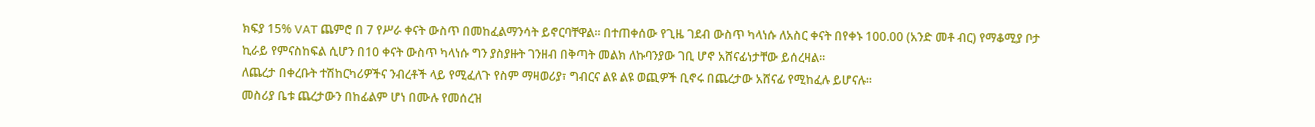ክፍያ 15% VAT ጨምሮ በ 7 የሥራ ቀናት ውስጥ በመከፈልማንሳት ይኖርባቸዋል፡፡ በተጠቀሰው የጊዜ ገደብ ውስጥ ካላነሱ ለአስር ቀናት በየቀኑ 100.00 (አንድ መቶ ብር) የማቆሚያ ቦታ ኪራይ የምናስከፍል ሲሆን በ10 ቀናት ውስጥ ካላነሱ ግን ያስያዙት ገንዘብ በቅጣት መልክ ለኩባንያው ገቢ ሆኖ አሸናፊነታቸው ይሰረዛል፡፡
ለጨረታ በቀረቡት ተሽከርካሪዎችና ንብረቶች ላይ የሚፈለጉ የስም ማዛወሪያ፣ ግብርና ልዩ ልዩ ወጪዎች ቢኖሩ በጨረታው አሸናፊ የሚከፈሉ ይሆናሉ፡፡
መስሪያ ቤቱ ጨረታውን በከፊልም ሆነ በሙሉ የመሰረዝ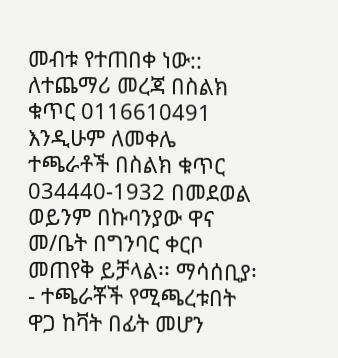መብቱ የተጠበቀ ነው::
ለተጨማሪ መረጃ በስልክ ቁጥር 0116610491 እንዲሁም ለመቀሌ ተጫራቶች በስልክ ቁጥር 034440-1932 በመደወል ወይንም በኩባንያው ዋና መ/ቤት በግንባር ቀርቦ መጠየቅ ይቻላል፡፡ ማሳሰቢያ፡- ተጫራቾች የሚጫረቱበት ዋጋ ከቫት በፊት መሆን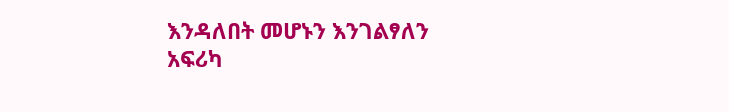እንዳለበት መሆኑን እንገልፃለን
አፍሪካ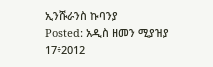ኢንሹራንስ ኩባንያ
Posted: አዲስ ዘመን ሚያዝያ 17፥2012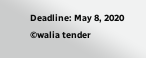Deadline: May 8, 2020
©walia tender